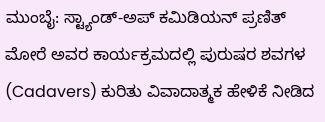ಮುಂಬೈ: ಸ್ಟ್ಯಾಂಡ್-ಅಪ್ ಕಮಿಡಿಯನ್ ಪ್ರಣಿತ್ ಮೋರೆ ಅವರ ಕಾರ್ಯಕ್ರಮದಲ್ಲಿ ಪುರುಷರ ಶವಗಳ (Cadavers) ಕುರಿತು ವಿವಾದಾತ್ಮಕ ಹೇಳಿಕೆ ನೀಡಿದ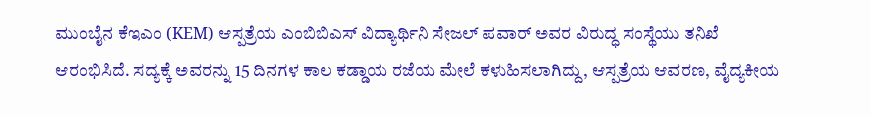ಮುಂಬೈನ ಕೆಇಎಂ (KEM) ಆಸ್ಪತ್ರೆಯ ಎಂಬಿಬಿಎಸ್ ವಿದ್ಯಾರ್ಥಿನಿ ಸೇಜಲ್ ಪವಾರ್ ಅವರ ವಿರುದ್ಧ ಸಂಸ್ಥೆಯು ತನಿಖೆ ಆರಂಭಿಸಿದೆ. ಸದ್ಯಕ್ಕೆ ಅವರನ್ನು 15 ದಿನಗಳ ಕಾಲ ಕಡ್ಡಾಯ ರಜೆಯ ಮೇಲೆ ಕಳುಹಿಸಲಾಗಿದ್ದು, ಆಸ್ಪತ್ರೆಯ ಆವರಣ, ವೈದ್ಯಕೀಯ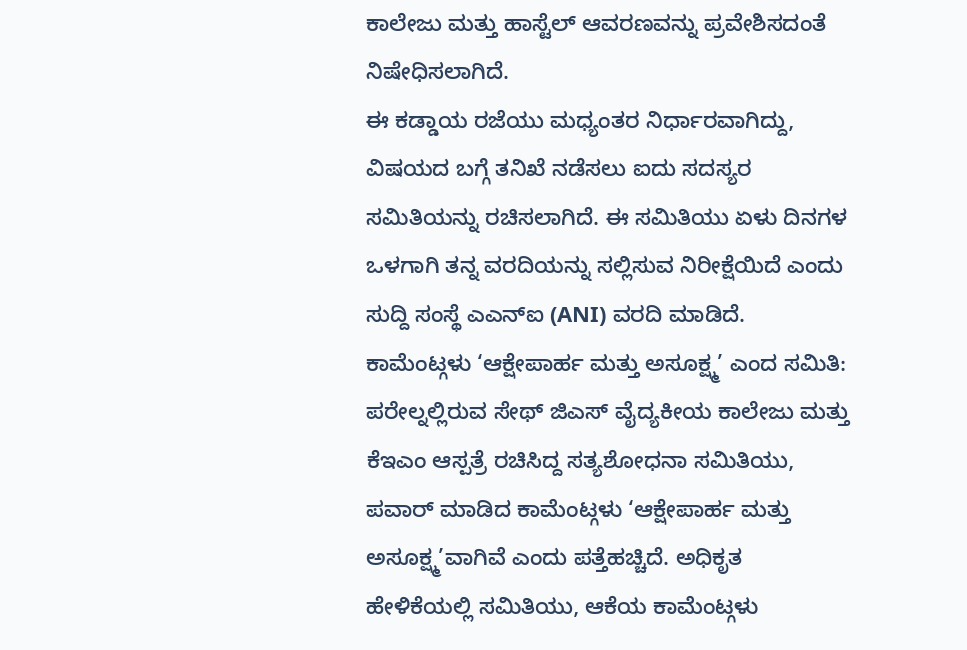ಕಾಲೇಜು ಮತ್ತು ಹಾಸ್ಟೆಲ್ ಆವರಣವನ್ನು ಪ್ರವೇಶಿಸದಂತೆ ನಿಷೇಧಿಸಲಾಗಿದೆ.
ಈ ಕಡ್ಡಾಯ ರಜೆಯು ಮಧ್ಯಂತರ ನಿರ್ಧಾರವಾಗಿದ್ದು, ವಿಷಯದ ಬಗ್ಗೆ ತನಿಖೆ ನಡೆಸಲು ಐದು ಸದಸ್ಯರ ಸಮಿತಿಯನ್ನು ರಚಿಸಲಾಗಿದೆ. ಈ ಸಮಿತಿಯು ಏಳು ದಿನಗಳ ಒಳಗಾಗಿ ತನ್ನ ವರದಿಯನ್ನು ಸಲ್ಲಿಸುವ ನಿರೀಕ್ಷೆಯಿದೆ ಎಂದು ಸುದ್ದಿ ಸಂಸ್ಥೆ ಎಎನ್ಐ (ANI) ವರದಿ ಮಾಡಿದೆ.
ಕಾಮೆಂಟ್ಗಳು ‘ಆಕ್ಷೇಪಾರ್ಹ ಮತ್ತು ಅಸೂಕ್ಷ್ಮ’ ಎಂದ ಸಮಿತಿ:
ಪರೇಲ್ನಲ್ಲಿರುವ ಸೇಥ್ ಜಿಎಸ್ ವೈದ್ಯಕೀಯ ಕಾಲೇಜು ಮತ್ತು ಕೆಇಎಂ ಆಸ್ಪತ್ರೆ ರಚಿಸಿದ್ದ ಸತ್ಯಶೋಧನಾ ಸಮಿತಿಯು, ಪವಾರ್ ಮಾಡಿದ ಕಾಮೆಂಟ್ಗಳು ‘ಆಕ್ಷೇಪಾರ್ಹ ಮತ್ತು ಅಸೂಕ್ಷ್ಮ’ವಾಗಿವೆ ಎಂದು ಪತ್ತೆಹಚ್ಚಿದೆ. ಅಧಿಕೃತ ಹೇಳಿಕೆಯಲ್ಲಿ ಸಮಿತಿಯು, ಆಕೆಯ ಕಾಮೆಂಟ್ಗಳು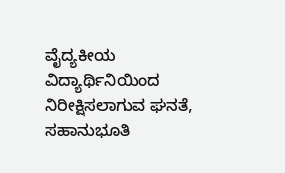ವೈದ್ಯಕೀಯ ವಿದ್ಯಾರ್ಥಿನಿಯಿಂದ ನಿರೀಕ್ಷಿಸಲಾಗುವ ಘನತೆ, ಸಹಾನುಭೂತಿ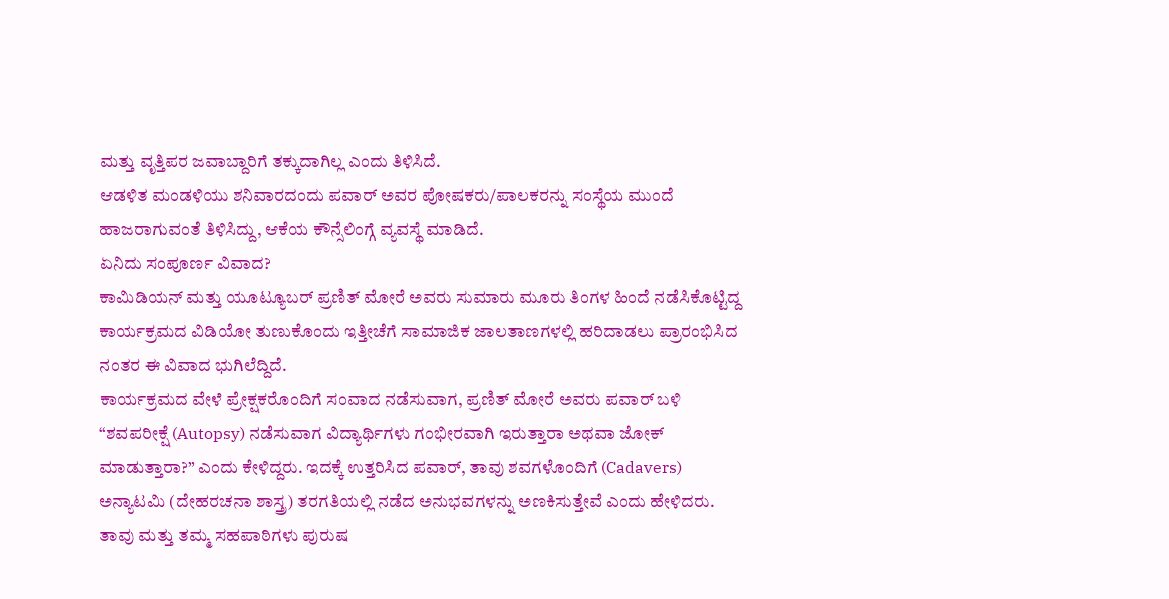ಮತ್ತು ವೃತ್ತಿಪರ ಜವಾಬ್ದಾರಿಗೆ ತಕ್ಕುದಾಗಿಲ್ಲ ಎಂದು ತಿಳಿಸಿದೆ.
ಆಡಳಿತ ಮಂಡಳಿಯು ಶನಿವಾರದಂದು ಪವಾರ್ ಅವರ ಪೋಷಕರು/ಪಾಲಕರನ್ನು ಸಂಸ್ಥೆಯ ಮುಂದೆ ಹಾಜರಾಗುವಂತೆ ತಿಳಿಸಿದ್ದು, ಆಕೆಯ ಕೌನ್ಸೆಲಿಂಗ್ಗೆ ವ್ಯವಸ್ಥೆ ಮಾಡಿದೆ.
ಏನಿದು ಸಂಪೂರ್ಣ ವಿವಾದ?
ಕಾಮಿಡಿಯನ್ ಮತ್ತು ಯೂಟ್ಯೂಬರ್ ಪ್ರಣಿತ್ ಮೋರೆ ಅವರು ಸುಮಾರು ಮೂರು ತಿಂಗಳ ಹಿಂದೆ ನಡೆಸಿಕೊಟ್ಟಿದ್ದ ಕಾರ್ಯಕ್ರಮದ ವಿಡಿಯೋ ತುಣುಕೊಂದು ಇತ್ತೀಚೆಗೆ ಸಾಮಾಜಿಕ ಜಾಲತಾಣಗಳಲ್ಲಿ ಹರಿದಾಡಲು ಪ್ರಾರಂಭಿಸಿದ ನಂತರ ಈ ವಿವಾದ ಭುಗಿಲೆದ್ದಿದೆ.
ಕಾರ್ಯಕ್ರಮದ ವೇಳೆ ಪ್ರೇಕ್ಷಕರೊಂದಿಗೆ ಸಂವಾದ ನಡೆಸುವಾಗ, ಪ್ರಣಿತ್ ಮೋರೆ ಅವರು ಪವಾರ್ ಬಳಿ “ಶವಪರೀಕ್ಷೆ (Autopsy) ನಡೆಸುವಾಗ ವಿದ್ಯಾರ್ಥಿಗಳು ಗಂಭೀರವಾಗಿ ಇರುತ್ತಾರಾ ಅಥವಾ ಜೋಕ್ ಮಾಡುತ್ತಾರಾ?” ಎಂದು ಕೇಳಿದ್ದರು. ಇದಕ್ಕೆ ಉತ್ತರಿಸಿದ ಪವಾರ್, ತಾವು ಶವಗಳೊಂದಿಗೆ (Cadavers) ಅನ್ಯಾಟಮಿ (ದೇಹರಚನಾ ಶಾಸ್ತ್ರ) ತರಗತಿಯಲ್ಲಿ ನಡೆದ ಅನುಭವಗಳನ್ನು ಅಣಕಿಸುತ್ತೇವೆ ಎಂದು ಹೇಳಿದರು. ತಾವು ಮತ್ತು ತಮ್ಮ ಸಹಪಾಠಿಗಳು ಪುರುಷ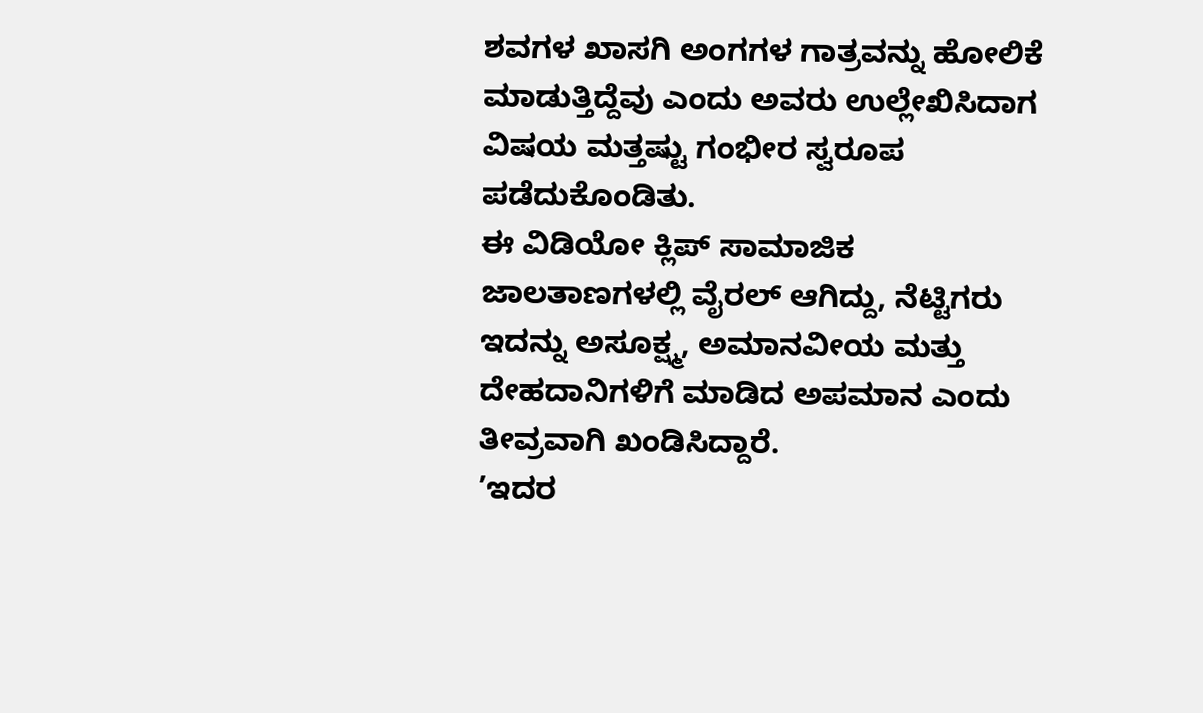ಶವಗಳ ಖಾಸಗಿ ಅಂಗಗಳ ಗಾತ್ರವನ್ನು ಹೋಲಿಕೆ ಮಾಡುತ್ತಿದ್ದೆವು ಎಂದು ಅವರು ಉಲ್ಲೇಖಿಸಿದಾಗ ವಿಷಯ ಮತ್ತಷ್ಟು ಗಂಭೀರ ಸ್ವರೂಪ ಪಡೆದುಕೊಂಡಿತು.
ಈ ವಿಡಿಯೋ ಕ್ಲಿಪ್ ಸಾಮಾಜಿಕ ಜಾಲತಾಣಗಳಲ್ಲಿ ವೈರಲ್ ಆಗಿದ್ದು, ನೆಟ್ಟಿಗರು ಇದನ್ನು ಅಸೂಕ್ಷ್ಮ, ಅಮಾನವೀಯ ಮತ್ತು ದೇಹದಾನಿಗಳಿಗೆ ಮಾಡಿದ ಅಪಮಾನ ಎಂದು ತೀವ್ರವಾಗಿ ಖಂಡಿಸಿದ್ದಾರೆ.
’ಇದರ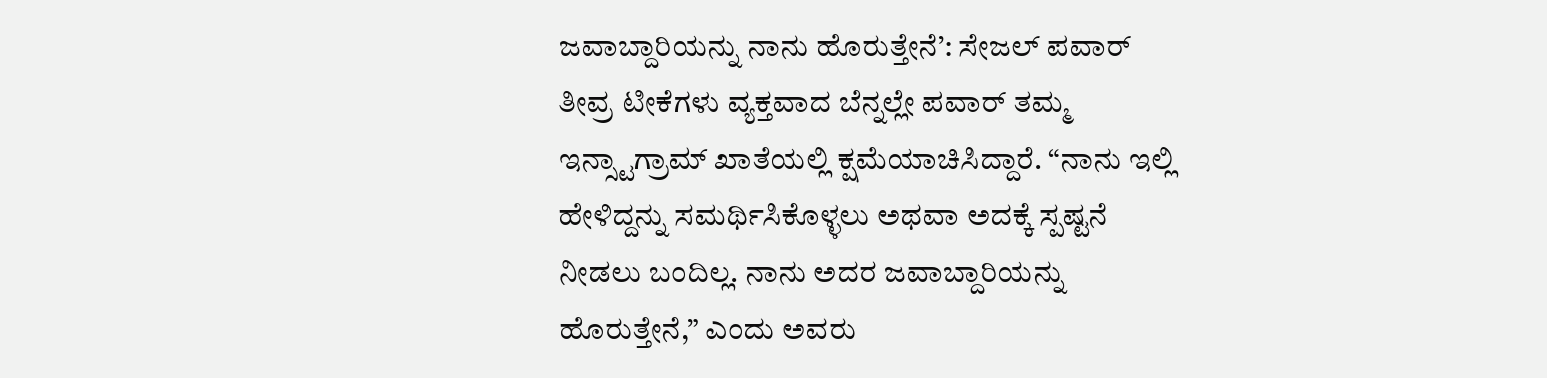ಜವಾಬ್ದಾರಿಯನ್ನು ನಾನು ಹೊರುತ್ತೇನೆ’: ಸೇಜಲ್ ಪವಾರ್
ತೀವ್ರ ಟೀಕೆಗಳು ವ್ಯಕ್ತವಾದ ಬೆನ್ನಲ್ಲೇ ಪವಾರ್ ತಮ್ಮ ಇನ್ಸ್ಟಾಗ್ರಾಮ್ ಖಾತೆಯಲ್ಲಿ ಕ್ಷಮೆಯಾಚಿಸಿದ್ದಾರೆ. “ನಾನು ಇಲ್ಲಿ ಹೇಳಿದ್ದನ್ನು ಸಮರ್ಥಿಸಿಕೊಳ್ಳಲು ಅಥವಾ ಅದಕ್ಕೆ ಸ್ಪಷ್ಟನೆ ನೀಡಲು ಬಂದಿಲ್ಲ. ನಾನು ಅದರ ಜವಾಬ್ದಾರಿಯನ್ನು ಹೊರುತ್ತೇನೆ,” ಎಂದು ಅವರು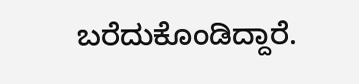ಬರೆದುಕೊಂಡಿದ್ದಾರೆ.